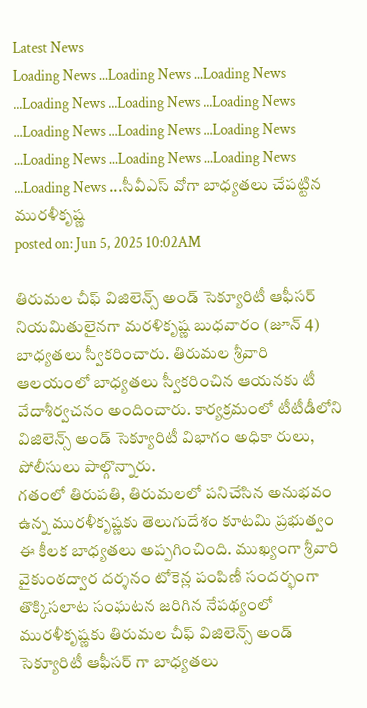Latest News
Loading News ...Loading News ...Loading News ...Loading News ...Loading News ...Loading News ...Loading News ...Loading News ...Loading News ...Loading News ...Loading News ...Loading News ...Loading News ...సీవీఎస్ వోగా బాధ్యతలు చేపట్టిన మురళీకృష్ణ
posted on: Jun 5, 2025 10:02AM

తిరుమల చీఫ్ విజిలెన్స్ అండ్ సెక్యూరిటీ ఆఫీసర్ నియమితులైనగా మరళికృష్ణ బుధవారం (జూన్ 4) బాధ్యతలు స్వీకరించారు. తిరుమల శ్రీవారి ఆలయంలో బాధ్యతలు స్వీకరించిన ఆయనకు టీ వేదాశీర్వచనం అందించారు. కార్యక్రమంలో టీటీడీలోని విజిలెన్స్ అండ్ సెక్యూరిటీ విభాగం అధికా రులు, పోలీసులు పాల్గొన్నారు.
గతంలో తిరుపతి, తిరుమలలో పనిచేసిన అనుభవం ఉన్న మురళీకృష్ణకు తెలుగుదేశం కూటమి ప్రభుత్వం ఈ కీలక బాధ్యతలు అప్పగించింది. ముఖ్యంగా శ్రీవారి వైకుంఠద్వార దర్శనం టోకెన్ల పంపిణీ సందర్భంగా తొక్కిసలాట సంఘటన జరిగిన నేపథ్యంలో మురళీకృష్ణకు తిరుమల చీఫ్ విజిలెన్స్ అండ్ సెక్యూరిటీ ఆఫీసర్ గా బాధ్యతలు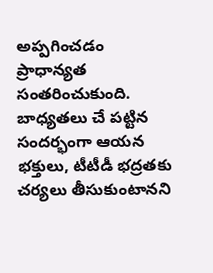అప్పగించడం ప్రాధాన్యత సంతరించుకుంది. బాధ్యతలు చే పట్టిన సందర్భంగా ఆయన భక్తులు, టీటీడీ భద్రతకు చర్యలు తీసుకుంటానని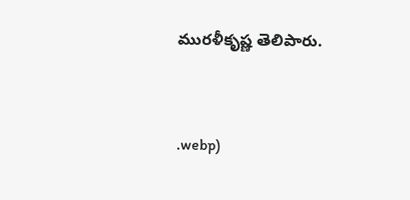మురళీకృష్ణ తెలిపారు.


.webp)